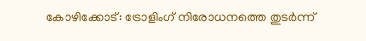കോഴിക്കോട്: ട്രോളിംഗ് നിരോധനത്തെ തുടർന്ന്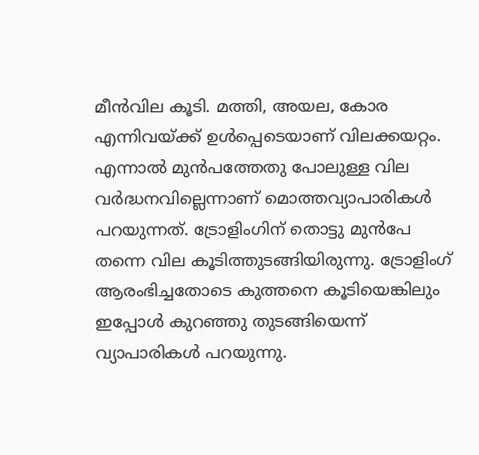മീൻവില കൂടി. മത്തി, അയല, കോര എന്നിവയ്ക്ക് ഉൾപ്പെടെയാണ് വിലക്കയറ്റം. എന്നാൽ മുൻപത്തേതു പോലുള്ള വില വർദ്ധനവില്ലെന്നാണ് മൊത്തവ്യാപാരികൾ പറയുന്നത്. ട്രോളിംഗിന് തൊട്ടു മുൻപേ തന്നെ വില കൂടിത്തുടങ്ങിയിരുന്നു. ട്രോളിംഗ് ആരംഭിച്ചതോടെ കുത്തനെ കൂടിയെങ്കിലും ഇപ്പോൾ കുറഞ്ഞു തുടങ്ങിയെന്ന് വ്യാപാരികൾ പറയുന്നു.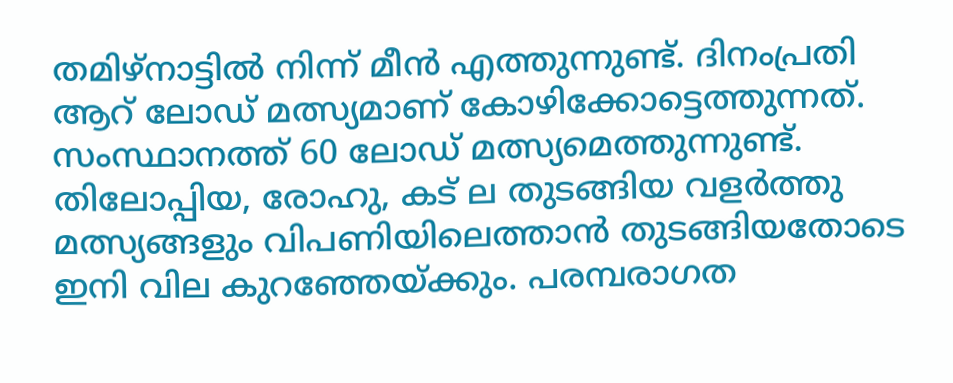തമിഴ്നാട്ടിൽ നിന്ന് മീൻ എത്തുന്നുണ്ട്. ദിനംപ്രതി ആറ് ലോഡ് മത്സ്യമാണ് കോഴിക്കോട്ടെത്തുന്നത്. സംസ്ഥാനത്ത് 60 ലോഡ് മത്സ്യമെത്തുന്നുണ്ട്. തിലോപ്പിയ, രോഹു, കട് ല തുടങ്ങിയ വളർത്തു മത്സ്യങ്ങളും വിപണിയിലെത്താൻ തുടങ്ങിയതോടെ ഇനി വില കുറഞ്ഞേയ്ക്കും. പരമ്പരാഗത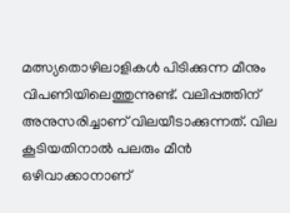മത്സ്യതൊഴിലാളികൾ പിടിക്കുന്ന മീനും വിപണിയിലെത്തുന്നുണ്ട്. വലിപ്പത്തിന് അനുസരിച്ചാണ് വിലയീടാക്കുന്നത്. വില കൂടിയതിനാൽ പലരും മീൻ ഒഴിവാക്കാനാണ്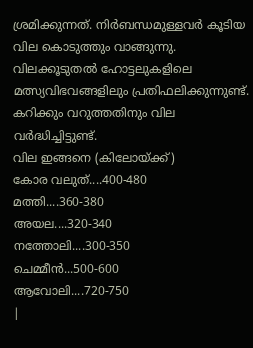ശ്രമിക്കുന്നത്. നിർബന്ധമുള്ളവർ കൂടിയ വില കൊടുത്തും വാങ്ങുന്നു. വിലക്കൂടുതൽ ഹോട്ടലുകളിലെ മത്സ്യവിഭവങ്ങളിലും പ്രതിഫലിക്കുന്നുണ്ട്. കറിക്കും വറുത്തതിനും വില വർദ്ധിച്ചിട്ടുണ്ട്.
വില ഇങ്ങനെ (കിലോയ്ക്ക്)
കോര വലുത്....400-480
മത്തി....360-380
അയല....320-340
നത്തോലി....300-350
ചെമ്മീൻ...500-600
ആവോലി....720-750
|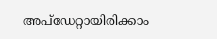അപ്ഡേറ്റായിരിക്കാം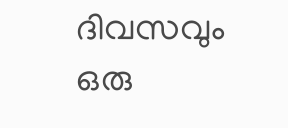ദിവസവും
ഒരു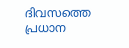ദിവസത്തെ പ്രധാന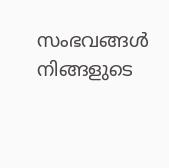സംഭവങ്ങൾ നിങ്ങളുടെ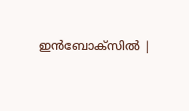ഇൻബോക്സിൽ |